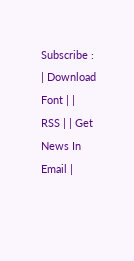Subscribe : | Download Font | | RSS | | Get News In Email |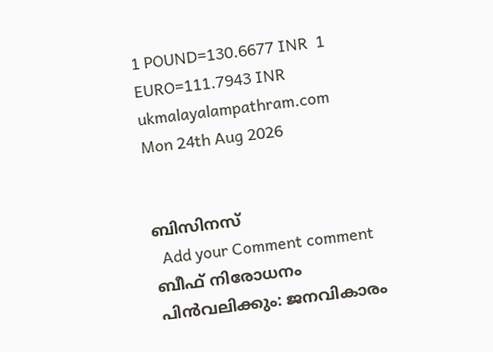1 POUND=130.6677 INR  1 EURO=111.7943 INR
ukmalayalampathram.com
Mon 24th Aug 2026


ബിസിനസ്‌
  Add your Comment comment
ബീഫ് നിരോധനം പിന്‍വലിക്കും: ജനവികാരം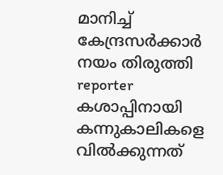മാനിച്ച് കേന്ദ്രസര്‍ക്കാര്‍ നയം തിരുത്തി
reporter
കശാപ്പിനായി കന്നുകാലികളെ വില്‍ക്കുന്നത്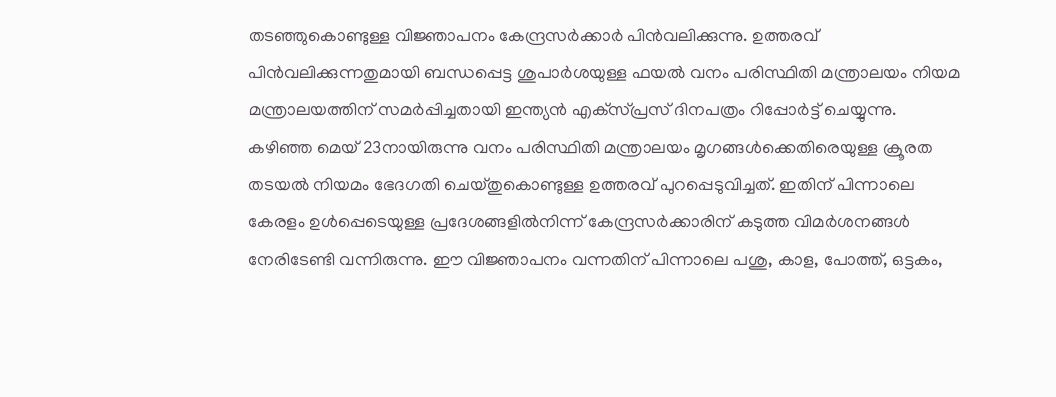തടഞ്ഞുകൊണ്ടുള്ള വിജ്ഞാപനം കേന്ദ്രസര്‍ക്കാര്‍ പിന്‍വലിക്കുന്നു. ഉത്തരവ് പിന്‍വലിക്കുന്നതുമായി ബന്ധപ്പെട്ട ശുപാര്‍ശയുള്ള ഫയല്‍ വനം പരിസ്ഥിതി മന്ത്രാലയം നിയമ മന്ത്രാലയത്തിന് സമര്‍പ്പിച്ചതായി ഇന്ത്യന്‍ എക്‌സ്പ്രസ് ദിനപത്രം റിപ്പോര്‍ട്ട് ചെയ്യുന്നു.
കഴിഞ്ഞ മെയ് 23നായിരുന്നു വനം പരിസ്ഥിതി മന്ത്രാലയം മൃഗങ്ങള്‍ക്കെതിരെയുള്ള ക്രൂരത തടയല്‍ നിയമം ഭേദഗതി ചെയ്തുകൊണ്ടുള്ള ഉത്തരവ് പുറപ്പെടുവിച്ചത്. ഇതിന് പിന്നാലെ കേരളം ഉള്‍പ്പെടെയുള്ള പ്രദേശങ്ങളില്‍നിന്ന് കേന്ദ്രസര്‍ക്കാരിന് കടുത്ത വിമര്‍ശനങ്ങള്‍ നേരിടേണ്ടി വന്നിരുന്നു. ഈ വിജ്ഞാപനം വന്നതിന് പിന്നാലെ പശു, കാള, പോത്ത്, ഒട്ടകം,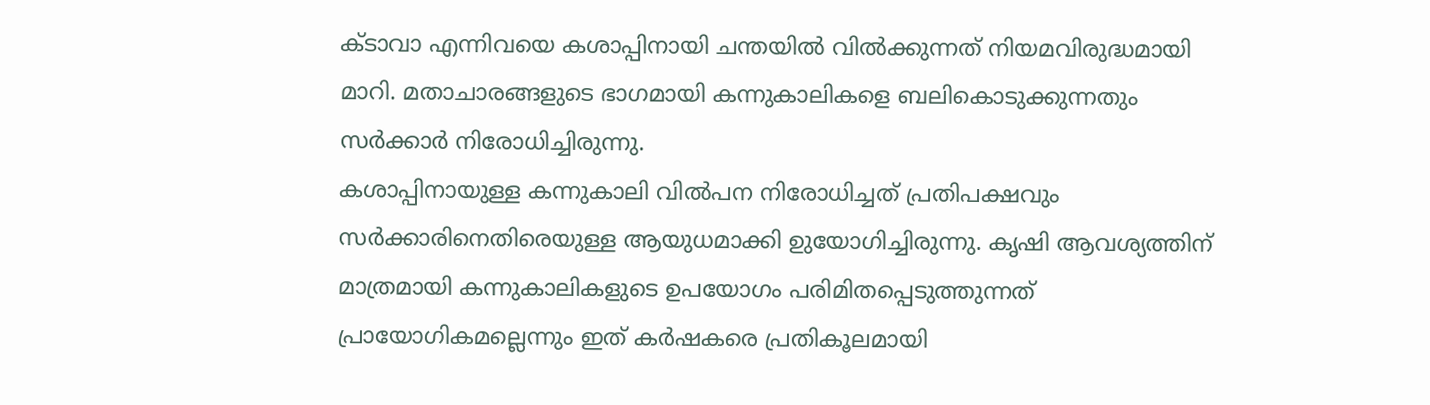ക്ടാവാ എന്നിവയെ കശാപ്പിനായി ചന്തയില്‍ വില്‍ക്കുന്നത് നിയമവിരുദ്ധമായി മാറി. മതാചാരങ്ങളുടെ ഭാഗമായി കന്നുകാലികളെ ബലികൊടുക്കുന്നതും സര്‍ക്കാര്‍ നിരോധിച്ചിരുന്നു.
കശാപ്പിനായുള്ള കന്നുകാലി വില്‍പന നിരോധിച്ചത് പ്രതിപക്ഷവും സര്‍ക്കാരിനെതിരെയുള്ള ആയുധമാക്കി ഉുയോഗിച്ചിരുന്നു. കൃഷി ആവശ്യത്തിന് മാത്രമായി കന്നുകാലികളുടെ ഉപയോഗം പരിമിതപ്പെടുത്തുന്നത് പ്രായോഗികമല്ലെന്നും ഇത് കര്‍ഷകരെ പ്രതികൂലമായി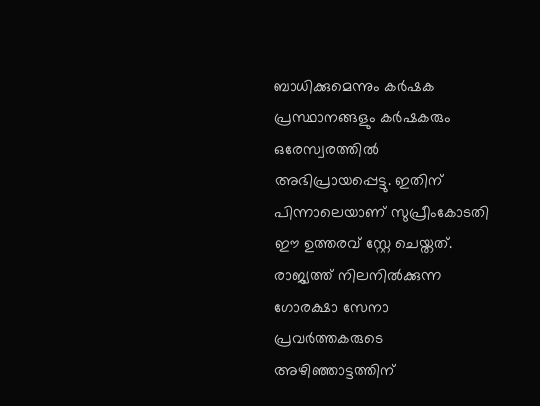ബാധിക്കുമെന്നും കര്‍ഷക പ്രസ്ഥാനങ്ങളും കര്‍ഷകരും ഒരേസ്വരത്തില്‍ അഭിപ്രായപ്പെട്ടു. ഇതിന് പിന്നാലെയാണ് സുപ്രീംകോടതി ഈ ഉത്തരവ് സ്റ്റേ ചെയ്തത്.
രാജ്യത്ത് നിലനില്‍ക്കുന്ന ഗോരക്ഷാ സേനാ പ്രവര്‍ത്തകരുടെ അഴിഞ്ഞാട്ടത്തിന്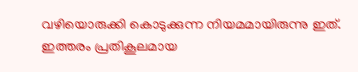വഴിയൊരുക്കി കൊടുക്കുന്ന നിയമമായിരുന്നു ഇത്. ഇത്തരം പ്രതികൂലമായ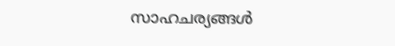സാഹചര്യങ്ങള്‍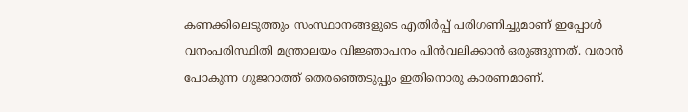കണക്കിലെടുത്തും സംസ്ഥാനങ്ങളുടെ എതിര്‍പ്പ് പരിഗണിച്ചുമാണ് ഇപ്പോള്‍ വനംപരിസ്ഥിതി മന്ത്രാലയം വിജ്ഞാപനം പിന്‍വലിക്കാന്‍ ഒരുങ്ങുന്നത്. വരാന്‍ പോകുന്ന ഗുജറാത്ത് തെരഞ്ഞെടുപ്പും ഇതിനൊരു കാരണമാണ്.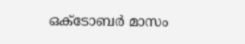ഒക്ടോബര്‍ മാസം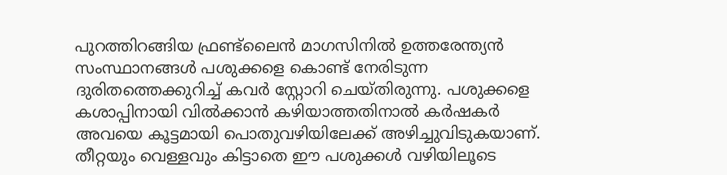പുറത്തിറങ്ങിയ ഫ്രണ്ട്‌ലൈന്‍ മാഗസിനില്‍ ഉത്തരേന്ത്യന്‍ സംസ്ഥാനങ്ങള്‍ പശുക്കളെ കൊണ്ട് നേരിടുന്ന ദുരിതത്തെക്കുറിച്ച് കവര്‍ സ്റ്റോറി ചെയ്തിരുന്നു. പശുക്കളെ കശാപ്പിനായി വില്‍ക്കാന്‍ കഴിയാത്തതിനാല്‍ കര്‍ഷകര്‍ അവയെ കൂട്ടമായി പൊതുവഴിയിലേക്ക് അഴിച്ചുവിടുകയാണ്. തീറ്റയും വെള്ളവും കിട്ടാതെ ഈ പശുക്കള്‍ വഴിയിലൂടെ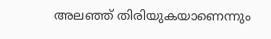അലഞ്ഞ് തിരിയുകയാണെന്നും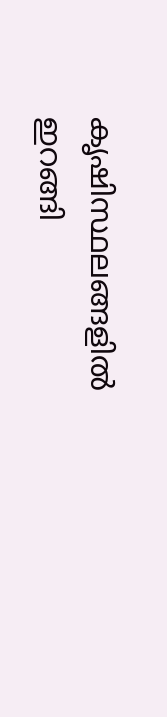കൃഷിസ്ഥലങ്ങളില്‍ ഇറങ്ങി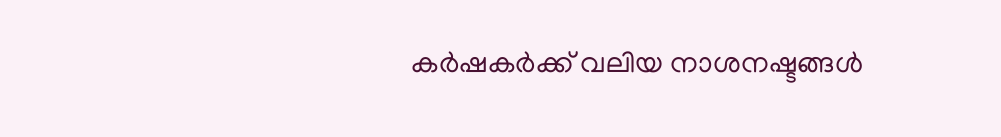കര്‍ഷകര്‍ക്ക് വലിയ നാശനഷ്ടങ്ങള്‍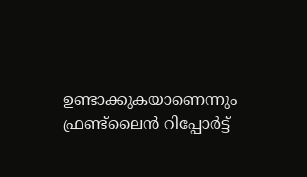ഉണ്ടാക്കുകയാണെന്നും ഫ്രണ്ട്‌ലൈന്‍ റിപ്പോര്‍ട്ട്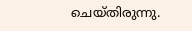ചെയ്തിരുന്നു.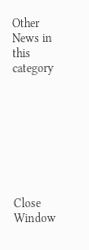Other News in this category








Close Window